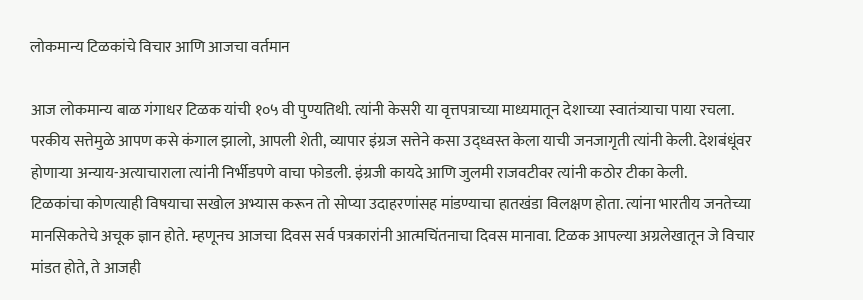लोकमान्य टिळकांचे विचार आणि आजचा वर्तमान

आज लोकमान्य बाळ गंगाधर टिळक यांची १०५ वी पुण्यतिथी. त्यांनी केसरी या वृत्तपत्राच्या माध्यमातून देशाच्या स्वातंत्र्याचा पाया रचला. परकीय सत्तेमुळे आपण कसे कंगाल झालो, आपली शेती, व्यापार इंग्रज सत्तेने कसा उद्ध्वस्त केला याची जनजागृती त्यांनी केली. देशबंधूंवर होणाऱ्या अन्याय-अत्याचाराला त्यांनी निर्भीडपणे वाचा फोडली. इंग्रजी कायदे आणि जुलमी राजवटीवर त्यांनी कठोर टीका केली.
टिळकांचा कोणत्याही विषयाचा सखोल अभ्यास करून तो सोप्या उदाहरणांसह मांडण्याचा हातखंडा विलक्षण होता. त्यांना भारतीय जनतेच्या मानसिकतेचे अचूक ज्ञान होते. म्हणूनच आजचा दिवस सर्व पत्रकारांनी आत्मचिंतनाचा दिवस मानावा. टिळक आपल्या अग्रलेखातून जे विचार मांडत होते, ते आजही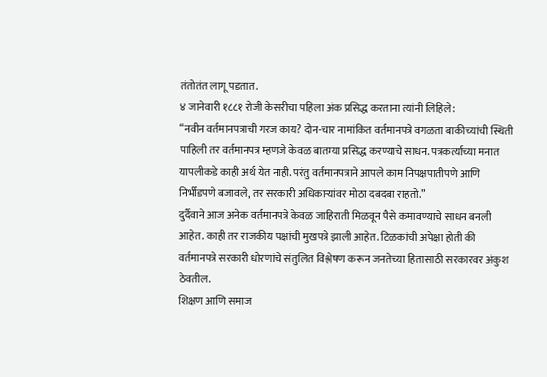तंतोतंत लागू पडतात.
४ जानेवारी १८८१ रोजी केसरीचा पहिला अंक प्रसिद्ध करताना त्यांनी लिहिले:
“नवीन वर्तमानपत्राची गरज काय? दोन-चार नामांकित वर्तमानपत्रे वगळता बाकीच्यांची स्थिती पाहिली तर वर्तमानपत्र म्हणजे केवळ बातम्या प्रसिद्ध करण्याचे साधन. पत्रकर्त्याच्या मनात यापलीकडे काही अर्थ येत नाही. परंतु वर्तमानपत्राने आपले काम निपक्षपातीपणे आणि निर्भीडपणे बजावले, तर सरकारी अधिकाऱ्यांवर मोठा दबदबा राहतो.”
दुर्दैवाने आज अनेक वर्तमानपत्रे केवळ जाहिराती मिळवून पैसे कमावण्याचे साधन बनली आहेत. काही तर राजकीय पक्षांची मुखपत्रे झाली आहेत. टिळकांची अपेक्षा होती की वर्तमानपत्रे सरकारी धोरणांचे संतुलित विश्लेषण करून जनतेच्या हितासाठी सरकारवर अंकुश ठेवतील.
शिक्षण आणि समाज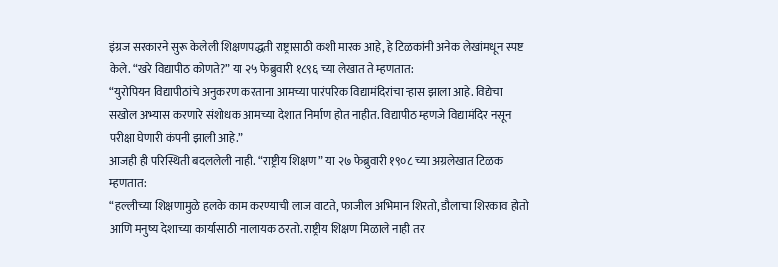इंग्रज सरकारने सुरू केलेली शिक्षणपद्धती राष्ट्रासाठी कशी मारक आहे, हे टिळकांनी अनेक लेखांमधून स्पष्ट केले. “खरे विद्यापीठ कोणते?” या २५ फेब्रुवारी १८९६ च्या लेखात ते म्हणतात:
“युरोपियन विद्यापीठांचे अनुकरण करताना आमच्या पारंपरिक विद्यामंदिरांचा र्‍हास झाला आहे. विद्येचा सखोल अभ्यास करणारे संशोधक आमच्या देशात निर्माण होत नाहीत. विद्यापीठ म्हणजे विद्यामंदिर नसून परीक्षा घेणारी कंपनी झाली आहे.”
आजही ही परिस्थिती बदललेली नाही. “राष्ट्रीय शिक्षण” या २७ फेब्रुवारी १९०८ च्या अग्रलेखात टिळक म्हणतात:
“हल्लीच्या शिक्षणामुळे हलके काम करण्याची लाज वाटते, फाजील अभिमान शिरतो, डौलाचा शिरकाव होतो आणि मनुष्य देशाच्या कार्यासाठी नालायक ठरतो. राष्ट्रीय शिक्षण मिळाले नाही तर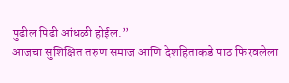पुढील पिढी आंधळी होईल.”
आजचा सुशिक्षित तरुण समाज आणि देशहिताकडे पाठ फिरवलेला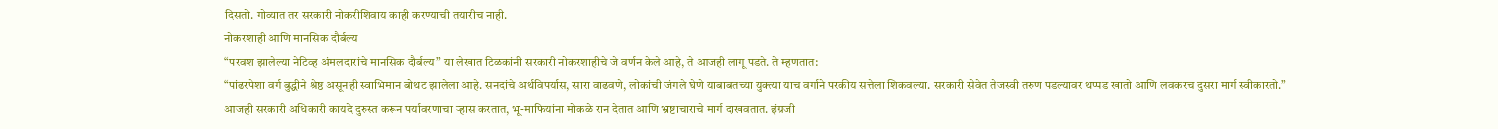दिसतो. गोव्यात तर सरकारी नोकरीशिवाय काही करण्याची तयारीच नाही.
नोकरशाही आणि मानसिक दौर्बल्य
“परवश झालेल्या नेटिव्ह अंमलदारांचे मानसिक दौर्बल्य” या लेखात टिळकांनी सरकारी नोकरशाहीचे जे वर्णन केले आहे, ते आजही लागू पडते. ते म्हणतात:
“पांढरपेशा वर्ग बुद्धीने श्रेष्ठ असूनही स्वाभिमान बोथट झालेला आहे. सनदांचे अर्थविपर्यास, सारा वाढवणे, लोकांची जंगले घेणे याबाबतच्या युक्त्या याच वर्गाने परकीय सत्तेला शिकवल्या. सरकारी सेवेत तेजस्वी तरुण पडल्यावर थप्पड खातो आणि लवकरच दुसरा मार्ग स्वीकारतो.”
आजही सरकारी अधिकारी कायदे दुरुस्त करून पर्यावरणाचा ऱ्हास करतात, भू-माफियांना मोकळे रान देतात आणि भ्रष्टाचाराचे मार्ग दाखवतात. इंग्रजी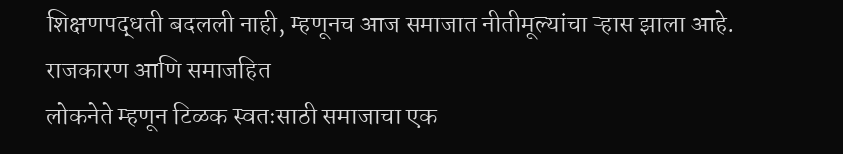शिक्षणपद्धती बदलली नाही, म्हणूनच आज समाजात नीतीमूल्यांचा ऱ्हास झाला आहे.
राजकारण आणि समाजहित
लोकनेते म्हणून टिळक स्वतःसाठी समाजाचा एक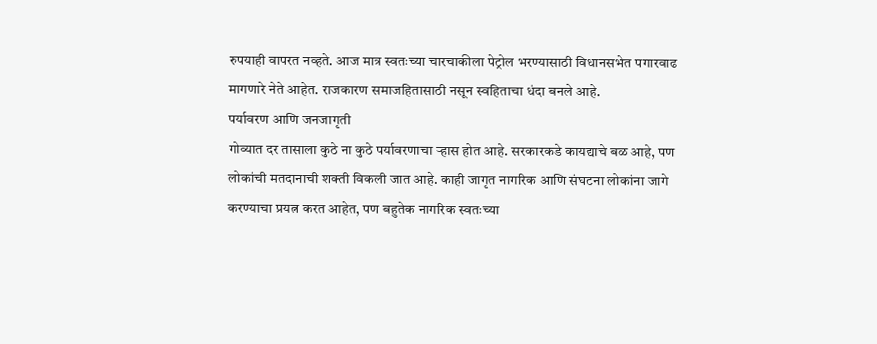रुपयाही वापरत नव्हते. आज मात्र स्वतःच्या चारचाकीला पेट्रोल भरण्यासाठी विधानसभेत पगारवाढ मागणारे नेते आहेत. राजकारण समाजहितासाठी नसून स्वहिताचा धंदा बनले आहे.
पर्यावरण आणि जनजागृती
गोव्यात दर तासाला कुठे ना कुठे पर्यावरणाचा ऱ्हास होत आहे. सरकारकडे कायद्याचे बळ आहे, पण लोकांची मतदानाची शक्ती विकली जात आहे. काही जागृत नागरिक आणि संघटना लोकांना जागे करण्याचा प्रयत्न करत आहेत, पण बहुतेक नागरिक स्वतःच्या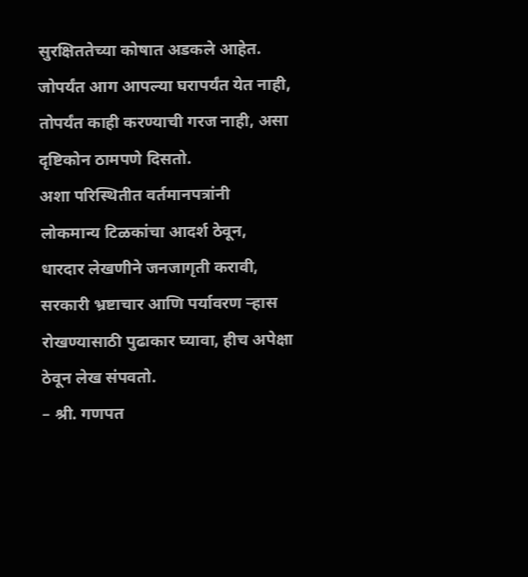सुरक्षिततेच्या कोषात अडकले आहेत.
जोपर्यंत आग आपल्या घरापर्यंत येत नाही, तोपर्यंत काही करण्याची गरज नाही, असा दृष्टिकोन ठामपणे दिसतो.
अशा परिस्थितीत वर्तमानपत्रांनी लोकमान्य टिळकांचा आदर्श ठेवून, धारदार लेखणीने जनजागृती करावी, सरकारी भ्रष्टाचार आणि पर्यावरण ऱ्हास रोखण्यासाठी पुढाकार घ्यावा, हीच अपेक्षा ठेवून लेख संपवतो.
– श्री. गणपत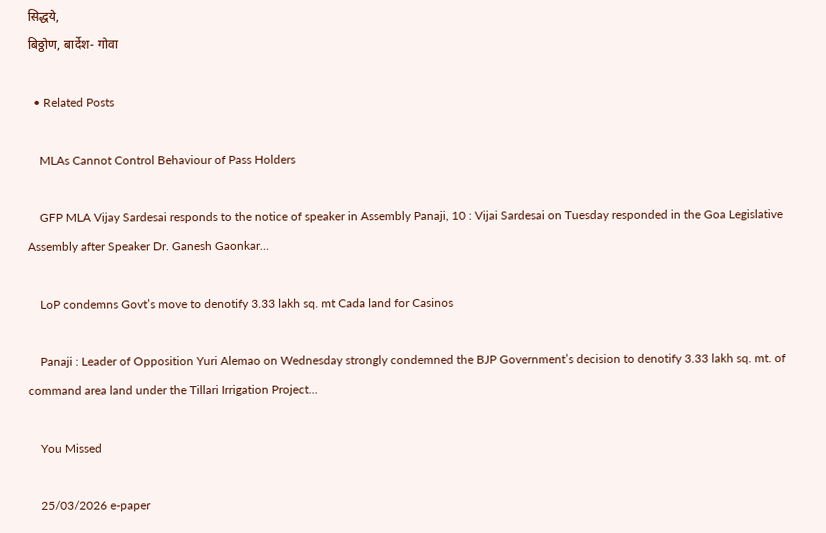सिद्धये,
बिठ्ठोण, बार्देश- गोवा

  • Related Posts

    MLAs Cannot Control Behaviour of Pass Holders

    GFP MLA Vijay Sardesai responds to the notice of speaker in Assembly Panaji, 10 : Vijai Sardesai on Tuesday responded in the Goa Legislative Assembly after Speaker Dr. Ganesh Gaonkar…

    LoP condemns Govt’s move to denotify 3.33 lakh sq. mt Cada land for Casinos

    Panaji : Leader of Opposition Yuri Alemao on Wednesday strongly condemned the BJP Government’s decision to denotify 3.33 lakh sq. mt. of command area land under the Tillari Irrigation Project…

    You Missed

    25/03/2026 e-paper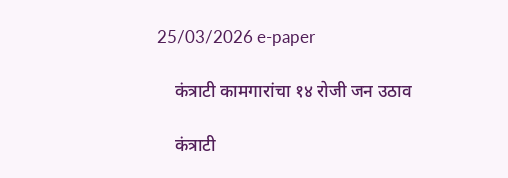25/03/2026 e-paper

    कंत्राटी कामगारांचा १४ रोजी जन उठाव

    कंत्राटी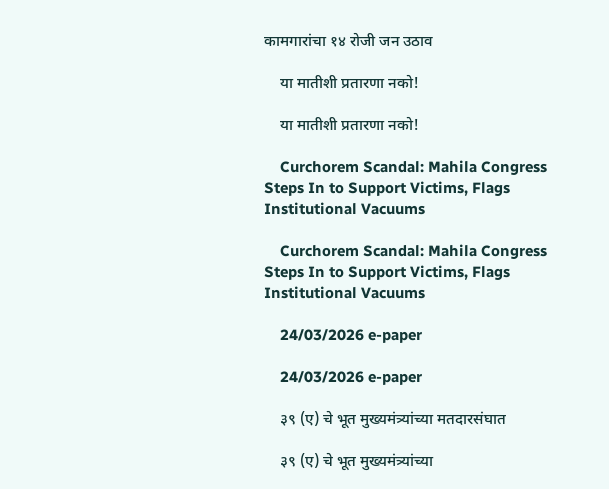कामगारांचा १४ रोजी जन उठाव

    या मातीशी प्रतारणा नको!

    या मातीशी प्रतारणा नको!

    Curchorem Scandal: Mahila Congress Steps In to Support Victims, Flags Institutional Vacuums

    Curchorem Scandal: Mahila Congress Steps In to Support Victims, Flags Institutional Vacuums

    24/03/2026 e-paper

    24/03/2026 e-paper

    ३९ (ए) चे भूत मुख्यमंत्र्यांच्या मतदारसंघात

    ३९ (ए) चे भूत मुख्यमंत्र्यांच्या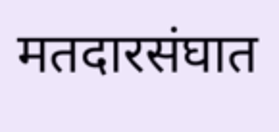मतदारसंघात